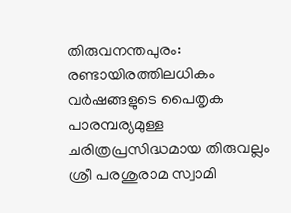തിരുവനന്തപുരം: രണ്ടായിരത്തിലധികം വർഷങ്ങളുടെ പൈതൃക പാരമ്പര്യമുള്ള ചരിത്രപ്രസിദ്ധമായ തിരുവല്ലം ശ്രീ പരശുരാമ സ്വാമി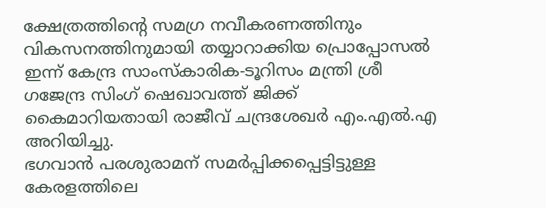ക്ഷേത്രത്തിന്റെ സമഗ്ര നവീകരണത്തിനും വികസനത്തിനുമായി തയ്യാറാക്കിയ പ്രൊപ്പോസൽ ഇന്ന് കേന്ദ്ര സാംസ്കാരിക-ടൂറിസം മന്ത്രി ശ്രീ ഗജേന്ദ്ര സിംഗ് ഷെഖാവത്ത് ജിക്ക് കൈമാറിയതായി രാജീവ് ചന്ദ്രശേഖർ എം.എൽ.എ അറിയിച്ചു.
ഭഗവാൻ പരശുരാമന് സമർപ്പിക്കപ്പെട്ടിട്ടുള്ള കേരളത്തിലെ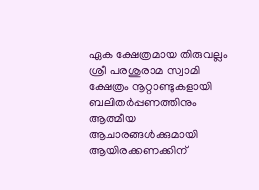ഏക ക്ഷേത്രമായ തിരുവല്ലം ശ്രീ പരശുരാമ സ്വാമി ക്ഷേത്രം നൂറ്റാണ്ടുകളായി ബലിതർപ്പണത്തിനും ആത്മീയ ആചാരങ്ങൾക്കുമായി ആയിരക്കണക്കിന്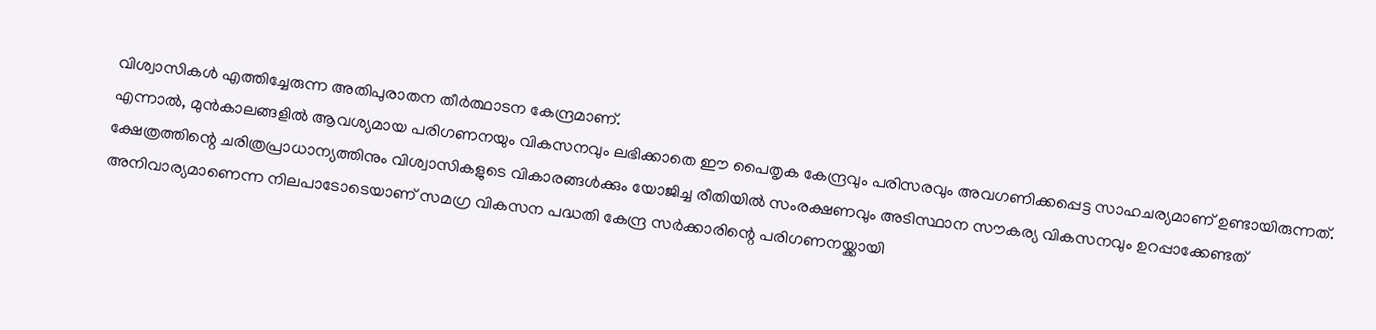വിശ്വാസികൾ എത്തിച്ചേരുന്ന അതിപുരാതന തീർത്ഥാടന കേന്ദ്രമാണ്.
എന്നാൽ, മുൻകാലങ്ങളിൽ ആവശ്യമായ പരിഗണനയും വികസനവും ലഭിക്കാതെ ഈ പൈതൃക കേന്ദ്രവും പരിസരവും അവഗണിക്കപ്പെട്ട സാഹചര്യമാണ് ഉണ്ടായിരുന്നത്. ക്ഷേത്രത്തിന്റെ ചരിത്രപ്രാധാന്യത്തിനും വിശ്വാസികളുടെ വികാരങ്ങൾക്കും യോജിച്ച രീതിയിൽ സംരക്ഷണവും അടിസ്ഥാന സൗകര്യ വികസനവും ഉറപ്പാക്കേണ്ടത് അനിവാര്യമാണെന്ന നിലപാടോടെയാണ് സമഗ്ര വികസന പദ്ധതി കേന്ദ്ര സർക്കാരിന്റെ പരിഗണനയ്ക്കായി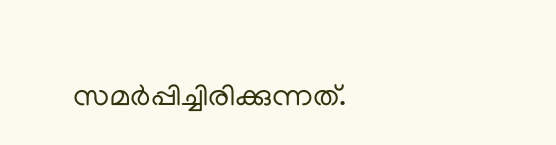സമർപ്പിച്ചിരിക്കുന്നത്.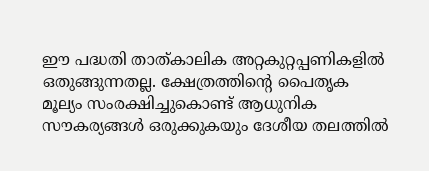ഈ പദ്ധതി താത്കാലിക അറ്റകുറ്റപ്പണികളിൽ ഒതുങ്ങുന്നതല്ല. ക്ഷേത്രത്തിന്റെ പൈതൃക മൂല്യം സംരക്ഷിച്ചുകൊണ്ട് ആധുനിക സൗകര്യങ്ങൾ ഒരുക്കുകയും ദേശീയ തലത്തിൽ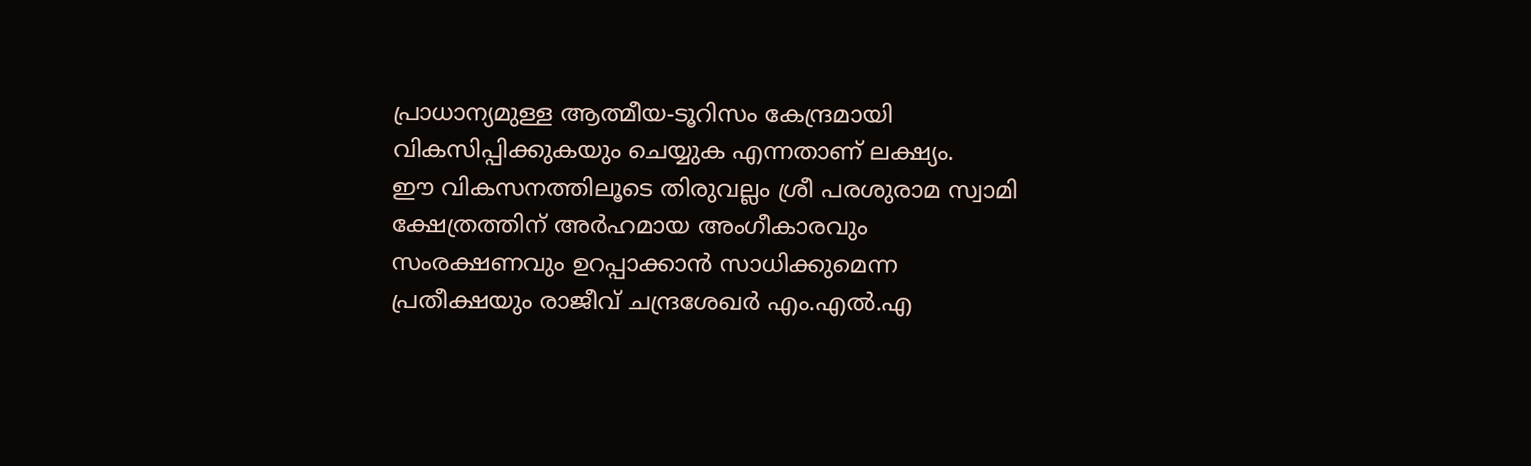പ്രാധാന്യമുള്ള ആത്മീയ-ടൂറിസം കേന്ദ്രമായി വികസിപ്പിക്കുകയും ചെയ്യുക എന്നതാണ് ലക്ഷ്യം.
ഈ വികസനത്തിലൂടെ തിരുവല്ലം ശ്രീ പരശുരാമ സ്വാമി ക്ഷേത്രത്തിന് അർഹമായ അംഗീകാരവും സംരക്ഷണവും ഉറപ്പാക്കാൻ സാധിക്കുമെന്ന പ്രതീക്ഷയും രാജീവ് ചന്ദ്രശേഖർ എം.എൽ.എ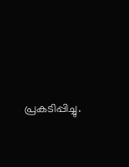പ്രകടിപ്പിച്ചു.